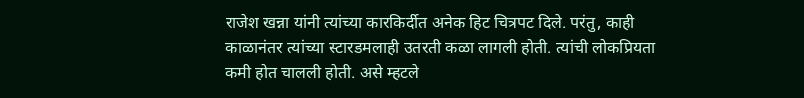राजेश खन्ना यांनी त्यांच्या कारकिर्दीत अनेक हिट चित्रपट दिले. परंतु, काही काळानंतर त्यांच्या स्टारडमलाही उतरती कळा लागली होती. त्यांची लोकप्रियता कमी होत चालली होती. असे म्हटले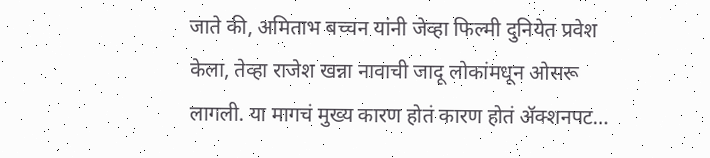जाते की, अमिताभ बच्चन यांनी जेव्हा फिल्मी दुनियेत प्रवेश केला, तेव्हा राजेश खन्ना नावाची जादू लोकांमधून ओसरू लागली. या मागचं मुख्य कारण होतं कारण होतं ॲक्शनपट…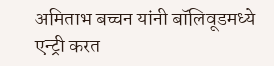अमिताभ बच्चन यांनी बॉलिवूडमध्ये एन्ट्री करत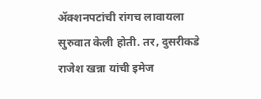ॲक्शनपटांची रांगच लावायला सुरुवात केली होती. तर, दुसरीकडे राजेश खन्ना यांची इमेज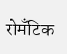रोमँटिक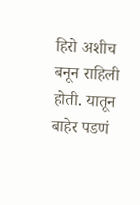हिरो अशीच बनून राहिली होती. यातून बाहेर पडणं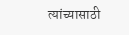त्यांच्यासाठी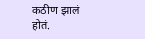कठीण झालं होतं.